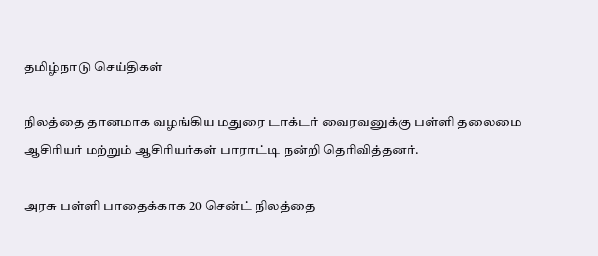தமிழ்நாடு செய்திகள்

நிலத்தை தானமாக வழங்கிய மதுரை டாக்டர் வைரவனுக்கு பள்ளி தலைமை ஆசிரியர் மற்றும் ஆசிரியர்கள் பாராட்டி நன்றி தெரிவித்தனர்.

அரசு பள்ளி பாதைக்காக 20 சென்ட் நிலத்தை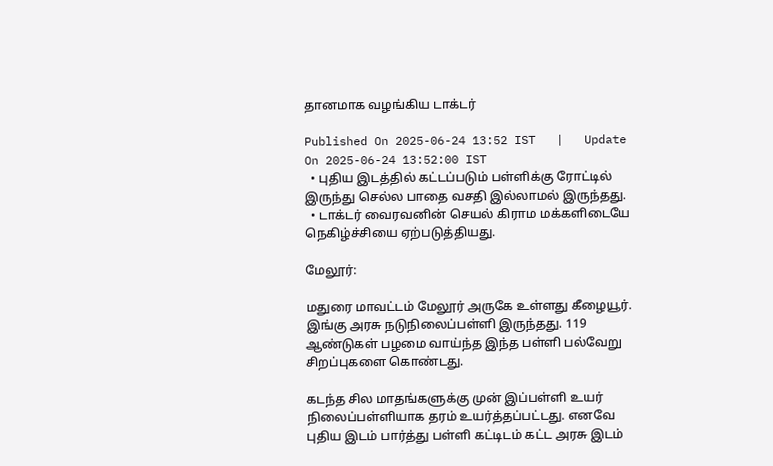தானமாக வழங்கிய டாக்டர்

Published On 2025-06-24 13:52 IST   |   Update On 2025-06-24 13:52:00 IST
  • புதிய இடத்தில் கட்டப்படும் பள்ளிக்கு ரோட்டில் இருந்து செல்ல பாதை வசதி இல்லாமல் இருந்தது.
  • டாக்டர் வைரவனின் செயல் கிராம மக்களிடையே நெகிழ்ச்சியை ஏற்படுத்தியது.

மேலூர்:

மதுரை மாவட்டம் மேலூர் அருகே உள்ளது கீழையூர். இங்கு அரசு நடுநிலைப்பள்ளி இருந்தது. 119 ஆண்டுகள் பழமை வாய்ந்த இந்த பள்ளி பல்வேறு சிறப்புகளை கொண்டது.

கடந்த சில மாதங்களுக்கு முன் இப்பள்ளி உயர் நிலைப்பள்ளியாக தரம் உயர்த்தப்பட்டது. எனவே புதிய இடம் பார்த்து பள்ளி கட்டிடம் கட்ட அரசு இடம்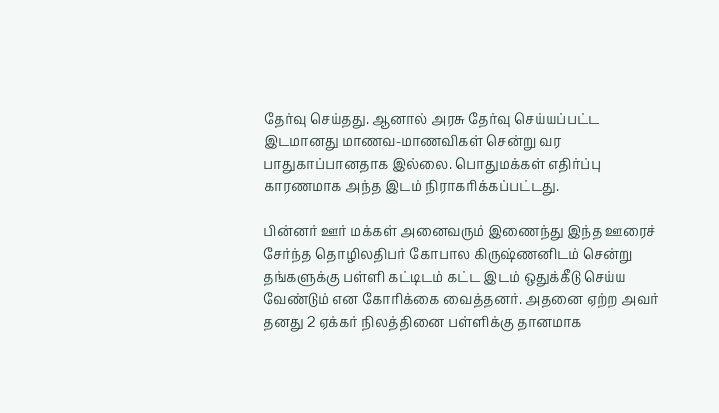தேர்வு செய்தது. ஆனால் அரசு தேர்வு செய்யப்பட்ட இடமானது மாணவ-மாணவிகள் சென்று வர பாதுகாப்பானதாக இல்லை. பொதுமக்கள் எதிர்ப்பு காரணமாக அந்த இடம் நிராகரிக்கப்பட்டது.

பின்னர் ஊர் மக்கள் அனைவரும் இணைந்து இந்த ஊரைச் சேர்ந்த தொழிலதிபர் கோபால கிருஷ்ணனிடம் சென்று தங்களுக்கு பள்ளி கட்டிடம் கட்ட இடம் ஒதுக்கீடு செய்ய வேண்டும் என கோரிக்கை வைத்தனர். அதனை ஏற்ற அவர் தனது 2 ஏக்கர் நிலத்தினை பள்ளிக்கு தானமாக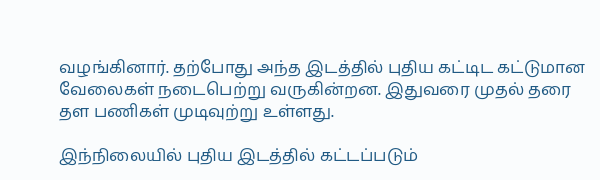வழங்கினார். தற்போது அந்த இடத்தில் புதிய கட்டிட கட்டுமான வேலைகள் நடைபெற்று வருகின்றன. இதுவரை முதல் தரை தள பணிகள் முடிவுற்று உள்ளது.

இந்நிலையில் புதிய இடத்தில் கட்டப்படும்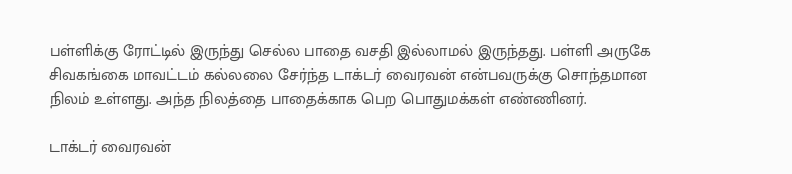பள்ளிக்கு ரோட்டில் இருந்து செல்ல பாதை வசதி இல்லாமல் இருந்தது. பள்ளி அருகே சிவகங்கை மாவட்டம் கல்லலை சேர்ந்த டாக்டர் வைரவன் என்பவருக்கு சொந்தமான நிலம் உள்ளது. அந்த நிலத்தை பாதைக்காக பெற பொதுமக்கள் எண்ணினர்.

டாக்டர் வைரவன்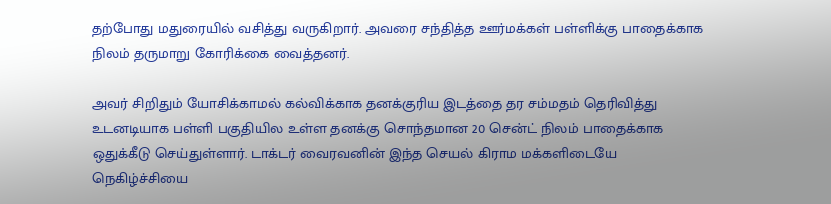தற்போது மதுரையில் வசித்து வருகிறார். அவரை சந்தித்த ஊர்மக்கள் பள்ளிக்கு பாதைக்காக நிலம் தருமாறு கோரிக்கை வைத்தனர்.

அவர் சிறிதும் யோசிக்காமல் கல்விக்காக தனக்குரிய இடத்தை தர சம்மதம் தெரிவித்து உடனடியாக பள்ளி பகுதியில உள்ள தனக்கு சொந்தமான 20 சென்ட் நிலம் பாதைக்காக ஒதுக்கீடு செய்துள்ளார். டாக்டர் வைரவனின் இந்த செயல் கிராம மக்களிடையே நெகிழ்ச்சியை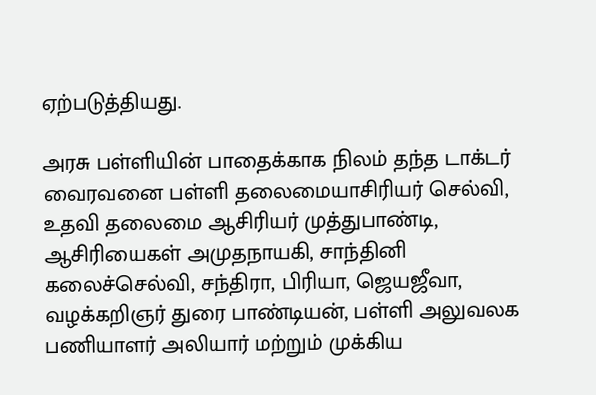ஏற்படுத்தியது.

அரசு பள்ளியின் பாதைக்காக நிலம் தந்த டாக்டர் வைரவனை பள்ளி தலைமையாசிரியர் செல்வி, உதவி தலைமை ஆசிரியர் முத்துபாண்டி, ஆசிரியைகள் அமுதநாயகி, சாந்தினி கலைச்செல்வி, சந்திரா, பிரியா, ஜெயஜீவா, வழக்கறிஞர் துரை பாண்டியன், பள்ளி அலுவலக பணியாளர் அலியார் மற்றும் முக்கிய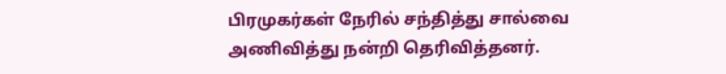பிரமுகர்கள் நேரில் சந்தித்து சால்வை அணிவித்து நன்றி தெரிவித்தனர்.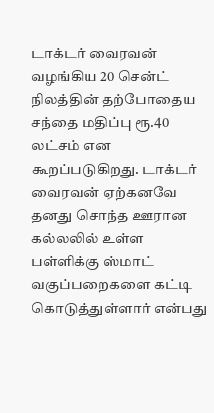டாக்டர் வைரவன் வழங்கிய 20 சென்ட் நிலத்தின் தற்போதைய சந்தை மதிப்பு ரூ.40 லட்சம் என கூறப்படுகிறது. டாக்டர் வைரவன் ஏற்கனவே தனது சொந்த ஊரான கல்லலில் உள்ள பள்ளிக்கு ஸ்மாட் வகுப்பறைகளை கட்டி கொடுத்துள்ளார் என்பது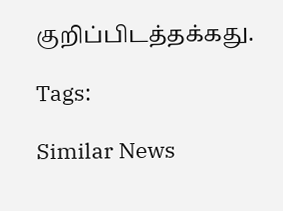குறிப்பிடத்தக்கது.

Tags:

Similar News